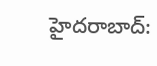హైదరాబాద్: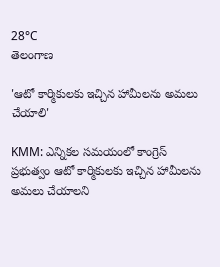28°C
తెలంగాణ

'ఆటో కార్మికులకు ఇచ్చిన హామీలను అమలు చేయాలి'

KMM: ఎన్నికల సమయంలో కాంగ్రెస్ ప్రభుత్వం ఆటో కార్మికులకు ఇచ్చిన హామీలను అమలు చేయాలని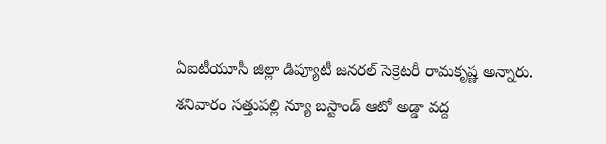ఏఐటీయూసీ జిల్లా డిప్యూటీ జనరల్ సెక్రెటరీ రామకృష్ణ అన్నారు. శనివారం సత్తుపల్లి న్యూ బస్టాండ్ ఆటో అడ్డా వద్ద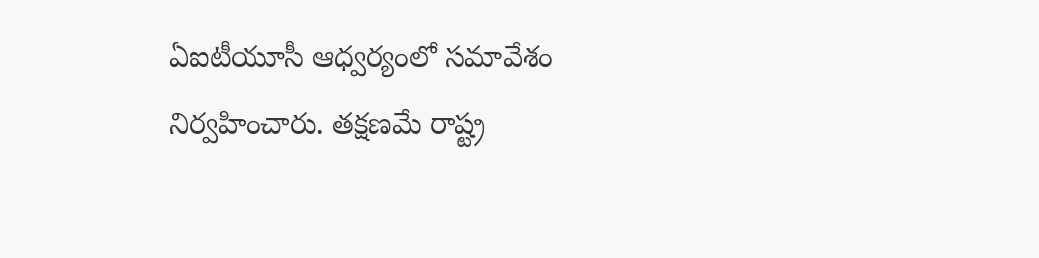ఏఐటీయూసీ ఆధ్వర్యంలో సమావేశం నిర్వహించారు. తక్షణమే రాష్ట్ర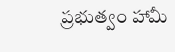ప్రభుత్వం హామీ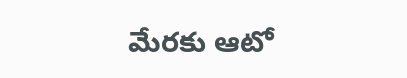మేరకు ఆటో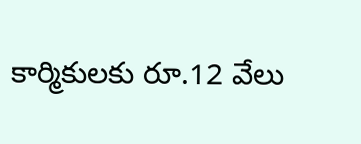కార్మికులకు రూ.12 వేలు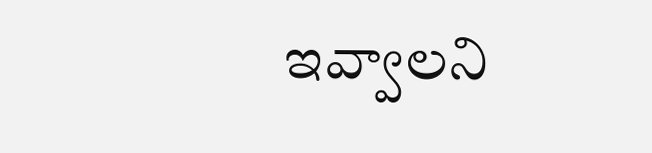ఇవ్వాలని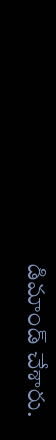డిమాండ్ చేశారు.